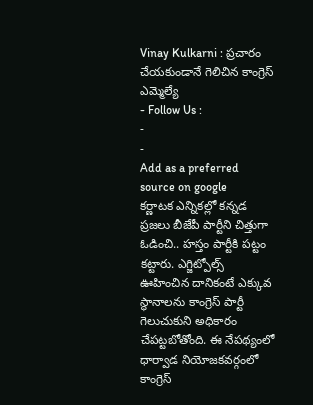Vinay Kulkarni : ప్రచారం చేయకుండానే గెలిచిన కాంగ్రెస్ ఎమ్మెల్యే
- Follow Us :
-
-
Add as a preferred
source on google
కర్ణాటక ఎన్నికల్లో కన్నడ ప్రజలు బీజేపీ పార్టీని చిత్తుగా ఓడించి.. హస్తం పార్టీకి పట్టం కట్టారు. ఎగ్జిట్పోల్స్ ఊహించిన దానికంటే ఎక్కువ స్థానాలను కాంగ్రెస్ పార్టీ గెలుచుకుని అధికారం చేపట్టబోతోంది. ఈ నేపథ్యంలో ధార్వాడ నియోజకవర్గంలో కాంగ్రెస్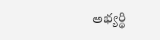అభ్యర్థి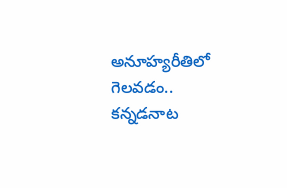అనూహ్యరీతిలో గెలవడం.. కన్నడనాట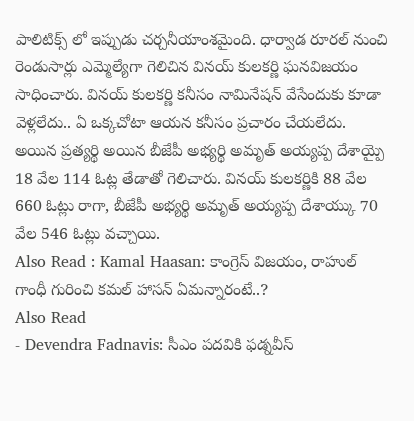పాలిటిక్స్ లో ఇప్పుడు చర్చనీయాంశమైంది. ధార్వాడ రూరల్ నుంచి రెండుసార్లు ఎమ్మెల్యేగా గెలిచిన వినయ్ కులకర్ణి ఘనవిజయం సాధించారు. వినయ్ కులకర్ణి కనీసం నామినేషన్ వేసేందుకు కూడా వెళ్లలేదు.. ఏ ఒక్కచోటా ఆయన కనీసం ప్రచారం చేయలేదు. అయిన ప్రత్యర్థి అయిన బీజేపీ అభ్యర్థి అమృత్ అయ్యప్ప దేశాయ్పై 18 వేల 114 ఓట్ల తేడాతో గెలిచారు. వినయ్ కులకర్ణికి 88 వేల 660 ఓట్లు రాగా, బీజేపీ అభ్యర్థి అమృత్ అయ్యప్ప దేశాయ్కు 70 వేల 546 ఓట్లు వచ్చాయి.
Also Read : Kamal Haasan: కాంగ్రెస్ విజయం, రాహుల్ గాంధీ గురించి కమల్ హాసన్ ఏమన్నారంటే..?
Also Read
- Devendra Fadnavis: సీఎం పదవికి ఫడ్నవీస్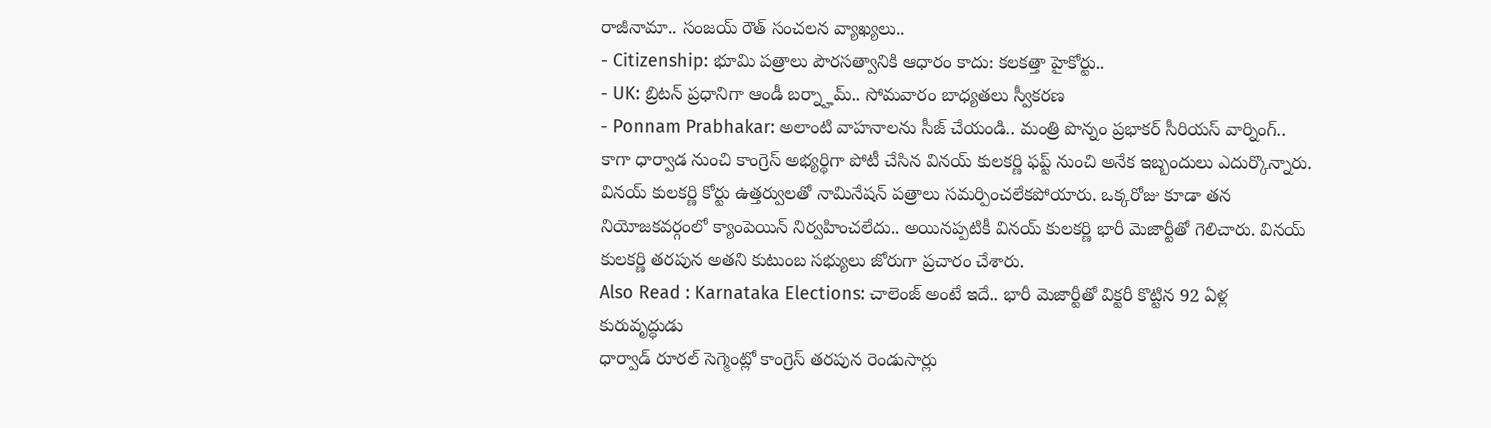రాజీనామా.. సంజయ్ రౌత్ సంచలన వ్యాఖ్యలు..
- Citizenship: భూమి పత్రాలు పౌరసత్వానికి ఆధారం కాదు: కలకత్తా హైకోర్టు..
- UK: బ్రిటన్ ప్రధానిగా ఆండీ బర్న్హామ్.. సోమవారం బాధ్యతలు స్వీకరణ
- Ponnam Prabhakar: అలాంటి వాహనాలను సీజ్ చేయండి.. మంత్రి పొన్నం ప్రభాకర్ సీరియస్ వార్నింగ్..
కాగా ధార్వాడ నుంచి కాంగ్రెస్ అభ్యర్థిగా పోటీ చేసిన వినయ్ కులకర్ణి ఫప్ట్ నుంచి అనేక ఇబ్బందులు ఎదుర్కొన్నారు. వినయ్ కులకర్ణి కోర్టు ఉత్తర్వులతో నామినేషన్ పత్రాలు సమర్పించలేకపోయారు. ఒక్కరోజు కూడా తన నియోజకవర్గంలో క్యాంపెయిన్ నిర్వహించలేదు.. అయినప్పటికీ వినయ్ కులకర్ణి భారీ మెజార్టీతో గెలిచారు. వినయ్ కులకర్ణి తరపున అతని కుటుంబ సభ్యులు జోరుగా ప్రచారం చేశారు.
Also Read : Karnataka Elections: చాలెంజ్ అంటే ఇదే.. భారీ మెజార్టీతో విక్టరీ కొట్టిన 92 ఏళ్ల కురువృద్ధుడు
ధార్వాడ్ రూరల్ సెగ్మెంట్లో కాంగ్రెస్ తరపున రెండుసార్లు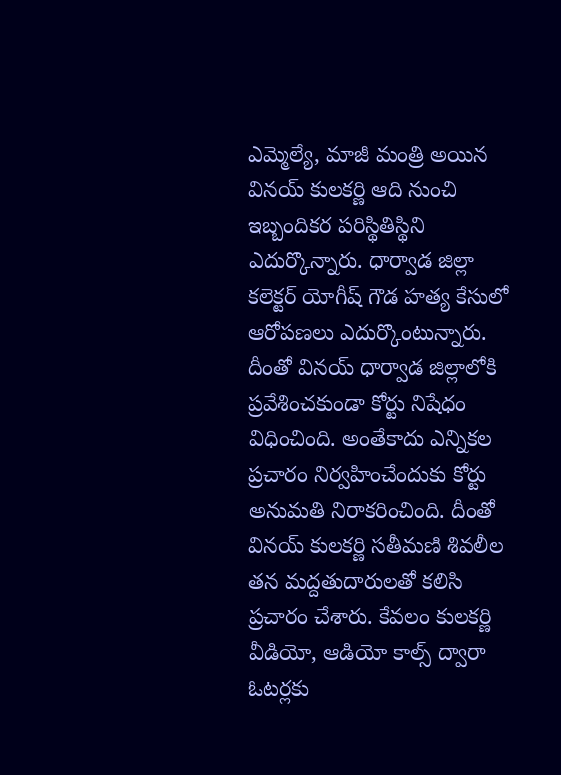ఎమ్మెల్యే, మాజీ మంత్రి అయిన వినయ్ కులకర్ణి ఆది నుంచి ఇబ్బందికర పరిస్థితిస్థిని ఎదుర్కొన్నారు. ధార్వాడ జిల్లా కలెక్టర్ యోగీష్ గౌడ హత్య కేసులో ఆరోపణలు ఎదుర్కొంటున్నారు. దీంతో వినయ్ ధార్వాడ జిల్లాలోకి ప్రవేశించకుండా కోర్టు నిషేధం విధించింది. అంతేకాదు ఎన్నికల ప్రచారం నిర్వహించేందుకు కోర్టు అనుమతి నిరాకరించింది. దీంతో వినయ్ కులకర్ణి సతీమణి శివలీల తన మద్దతుదారులతో కలిసి ప్రచారం చేశారు. కేవలం కులకర్ణి వీడియో, ఆడియో కాల్స్ ద్వారా ఓటర్లకు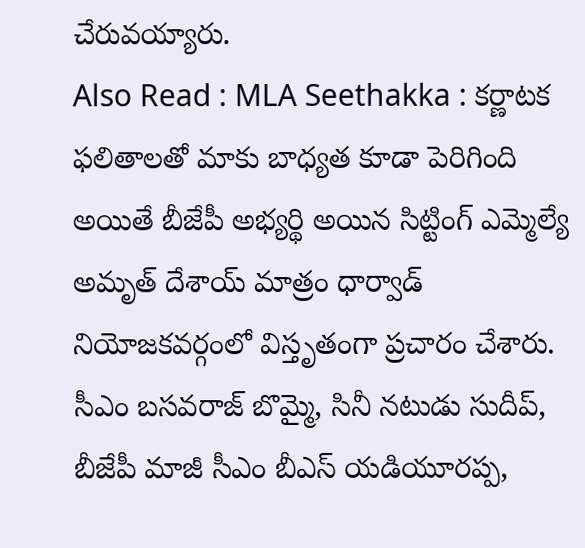చేరువయ్యారు.
Also Read : MLA Seethakka : కర్ణాటక ఫలితాలతో మాకు బాధ్యత కూడా పెరిగింది
అయితే బీజేపీ అభ్యర్థి అయిన సిట్టింగ్ ఎమ్మెల్యే అమృత్ దేశాయ్ మాత్రం ధార్వాడ్ నియోజకవర్గంలో విస్తృతంగా ప్రచారం చేశారు. సీఎం బసవరాజ్ బొమ్మై, సినీ నటుడు సుదీప్, బీజేపీ మాజీ సీఎం బీఎస్ యడియూరప్ప,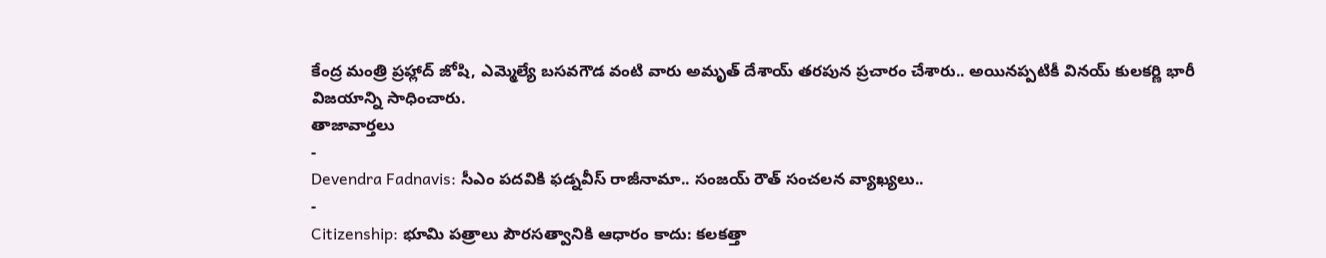కేంద్ర మంత్రి ప్రహ్లాద్ జోషి, ఎమ్మెల్యే బసవగౌడ వంటి వారు అమృత్ దేశాయ్ తరపున ప్రచారం చేశారు.. అయినప్పటికీ వినయ్ కులకర్ణి భారీ విజయాన్ని సాధించారు.
తాజావార్తలు
-
Devendra Fadnavis: సీఎం పదవికి ఫడ్నవీస్ రాజీనామా.. సంజయ్ రౌత్ సంచలన వ్యాఖ్యలు..
-
Citizenship: భూమి పత్రాలు పౌరసత్వానికి ఆధారం కాదు: కలకత్తా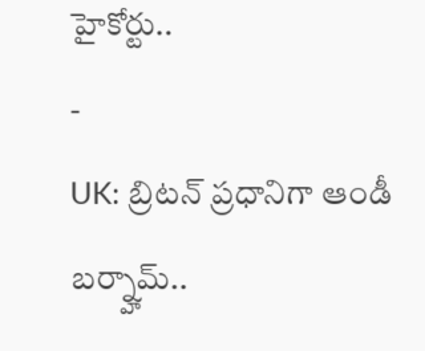హైకోర్టు..
-
UK: బ్రిటన్ ప్రధానిగా ఆండీ బర్న్హామ్..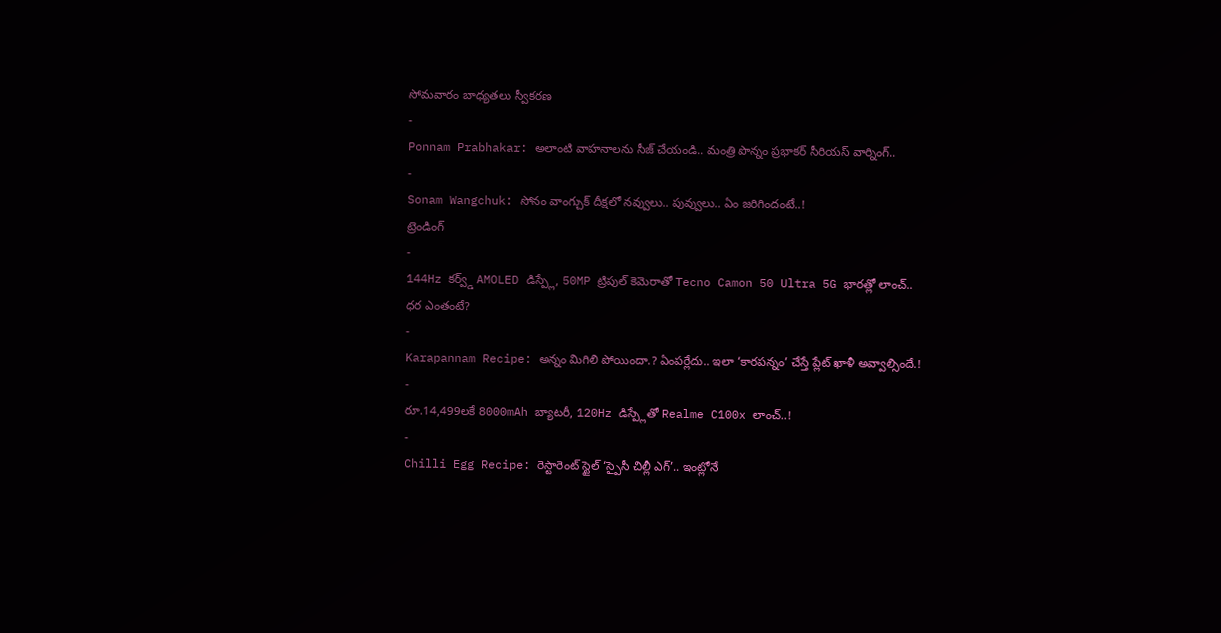సోమవారం బాధ్యతలు స్వీకరణ
-
Ponnam Prabhakar: అలాంటి వాహనాలను సీజ్ చేయండి.. మంత్రి పొన్నం ప్రభాకర్ సీరియస్ వార్నింగ్..
-
Sonam Wangchuk: సోనం వాంగ్చుక్ దీక్షలో నవ్వులు.. పువ్వులు.. ఏం జరిగిందంటే..!
ట్రెండింగ్
-
144Hz కర్వ్డ్ AMOLED డిస్ప్లే, 50MP ట్రిపుల్ కెమెరాతో Tecno Camon 50 Ultra 5G భారత్లో లాంచ్.. ధర ఎంతంటే?
-
Karapannam Recipe: అన్నం మిగిలి పోయిందా.? ఏంపర్లేదు.. ఇలా ‘కారపన్నం’ చేస్తే ప్లేట్ ఖాళీ అవ్వాల్సిందే.!
-
రూ.14,499లకే 8000mAh బ్యాటరీ, 120Hz డిస్ప్లేతో Realme C100x లాంచ్..!
-
Chilli Egg Recipe: రెస్టారెంట్ స్టైల్ ‘స్పైసీ చిల్లీ ఎగ్’.. ఇంట్లోనే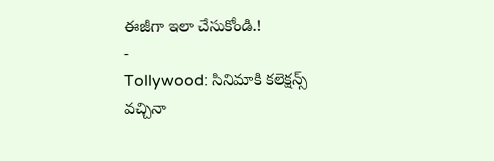ఈజీగా ఇలా చేసుకోండి.!
-
Tollywood: సినిమాకి కలెక్షన్స్ వచ్చినా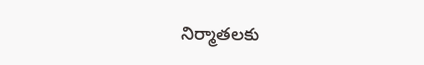నిర్మాతలకు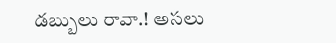డబ్బులు రావా.! అసలు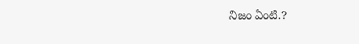నిజం ఏంటి.?